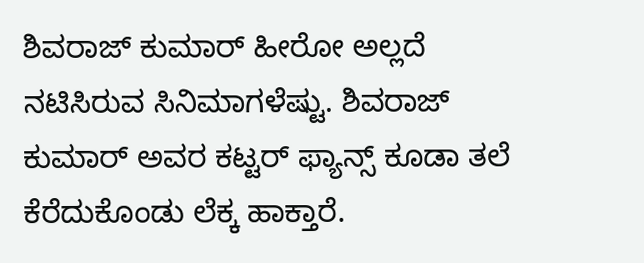ಶಿವರಾಜ್ ಕುಮಾರ್ ಹೀರೋ ಅಲ್ಲದೆ ನಟಿಸಿರುವ ಸಿನಿಮಾಗಳೆಷ್ಟು. ಶಿವರಾಜ್ ಕುಮಾರ್ ಅವರ ಕಟ್ಟರ್ ಫ್ಯಾನ್ಸ್ ಕೂಡಾ ತಲೆ ಕೆರೆದುಕೊಂಡು ಲೆಕ್ಕ ಹಾಕ್ತಾರೆ.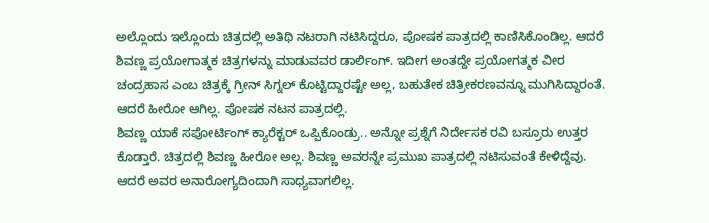ಅಲ್ಲೊಂದು ಇಲ್ಲೊಂದು ಚಿತ್ರದಲ್ಲಿ ಅತಿಥಿ ನಟರಾಗಿ ನಟಿಸಿದ್ದರೂ, ಪೋಷಕ ಪಾತ್ರದಲ್ಲಿ ಕಾಣಿಸಿಕೊಂಡಿಲ್ಲ. ಆದರೆ ಶಿವಣ್ಣ ಪ್ರಯೋಗಾತ್ಮಕ ಚಿತ್ರಗಳನ್ನು ಮಾಡುವವರ ಡಾರ್ಲಿಂಗ್. ಇದೀಗ ಅಂತದ್ದೇ ಪ್ರಯೋಗತ್ಮಕ ವೀರ ಚಂದ್ರಹಾಸ ಎಂಬ ಚಿತ್ರಕ್ಕೆ ಗ್ರೀನ್ ಸಿಗ್ನಲ್ ಕೊಟ್ಟಿದ್ದಾರಷ್ಟೇ ಅಲ್ಲ, ಬಹುತೇಕ ಚಿತ್ರೀಕರಣವನ್ನೂ ಮುಗಿಸಿದ್ದಾರಂತೆ. ಆದರೆ ಹೀರೋ ಆಗಿಲ್ಲ. ಪೋಷಕ ನಟನ ಪಾತ್ರದಲ್ಲಿ.
ಶಿವಣ್ಣ ಯಾಕೆ ಸಪೋರ್ಟಿಂಗ್ ಕ್ಯಾರೆಕ್ಟರ್ ಒಪ್ಪಿಕೊಂಡ್ರು.. ಅನ್ನೋ ಪ್ರಶ್ನೆಗೆ ನಿರ್ದೇಸಕ ರವಿ ಬಸ್ರೂರು ಉತ್ತರ ಕೊಡ್ತಾರೆ. ಚಿತ್ರದಲ್ಲಿ ಶಿವಣ್ಣ ಹೀರೋ ಅಲ್ಲ. ಶಿವಣ್ಣ ಅವರನ್ನೇ ಪ್ರಮುಖ ಪಾತ್ರದಲ್ಲಿ ನಟಿಸುವಂತೆ ಕೇಳಿದ್ದೆವು. ಆದರೆ ಅವರ ಅನಾರೋಗ್ಯದಿಂದಾಗಿ ಸಾಧ್ಯವಾಗಲಿಲ್ಲ.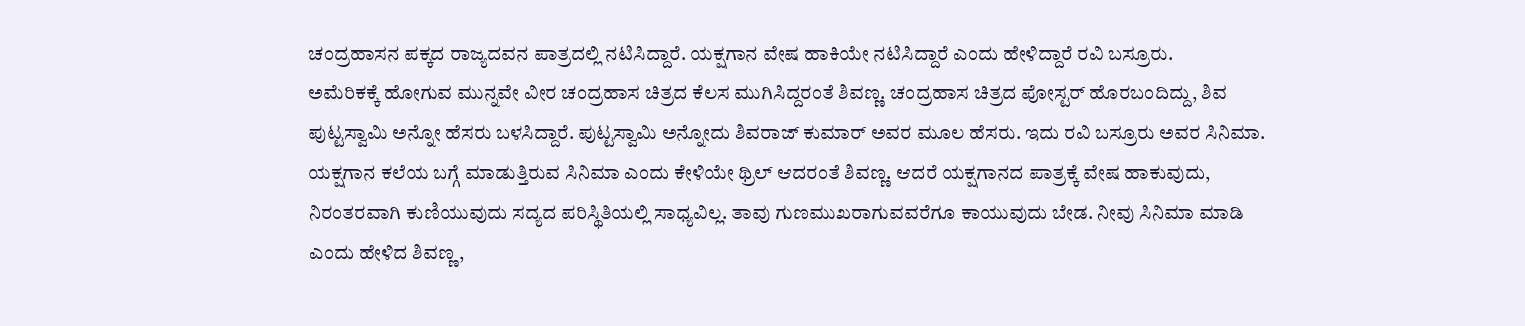ಚಂದ್ರಹಾಸನ ಪಕ್ಕದ ರಾಜ್ಯದವನ ಪಾತ್ರದಲ್ಲಿ ನಟಿಸಿದ್ದಾರೆ. ಯಕ್ಷಗಾನ ವೇಷ ಹಾಕಿಯೇ ನಟಿಸಿದ್ದಾರೆ ಎಂದು ಹೇಳಿದ್ದಾರೆ ರವಿ ಬಸ್ರೂರು.
ಅಮೆರಿಕಕ್ಕೆ ಹೋಗುವ ಮುನ್ನವೇ ವೀರ ಚಂದ್ರಹಾಸ ಚಿತ್ರದ ಕೆಲಸ ಮುಗಿಸಿದ್ದರಂತೆ ಶಿವಣ್ಣ. ಚಂದ್ರಹಾಸ ಚಿತ್ರದ ಪೋಸ್ಟರ್ ಹೊರಬಂದಿದ್ದು, ಶಿವ ಪುಟ್ಟಸ್ವಾಮಿ ಅನ್ನೋ ಹೆಸರು ಬಳಸಿದ್ದಾರೆ. ಪುಟ್ಟಸ್ವಾಮಿ ಅನ್ನೋದು ಶಿವರಾಜ್ ಕುಮಾರ್ ಅವರ ಮೂಲ ಹೆಸರು. ಇದು ರವಿ ಬಸ್ರೂರು ಅವರ ಸಿನಿಮಾ. ಯಕ್ಷಗಾನ ಕಲೆಯ ಬಗ್ಗೆ ಮಾಡುತ್ತಿರುವ ಸಿನಿಮಾ ಎಂದು ಕೇಳಿಯೇ ಥ್ರಿಲ್ ಆದರಂತೆ ಶಿವಣ್ಣ. ಆದರೆ ಯಕ್ಷಗಾನದ ಪಾತ್ರಕ್ಕೆ ವೇಷ ಹಾಕುವುದು, ನಿರಂತರವಾಗಿ ಕುಣಿಯುವುದು ಸದ್ಯದ ಪರಿಸ್ಥಿತಿಯಲ್ಲಿ ಸಾಧ್ಯವಿಲ್ಲ. ತಾವು ಗುಣಮುಖರಾಗುವವರೆಗೂ ಕಾಯುವುದು ಬೇಡ. ನೀವು ಸಿನಿಮಾ ಮಾಡಿ ಎಂದು ಹೇಳಿದ ಶಿವಣ್ಣ,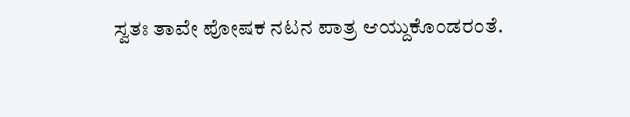ಸ್ವತಃ ತಾವೇ ಪೋಷಕ ನಟನ ಪಾತ್ರ ಆಯ್ದುಕೊಂಡರಂತೆ.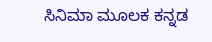ಸಿನಿಮಾ ಮೂಲಕ ಕನ್ನಡ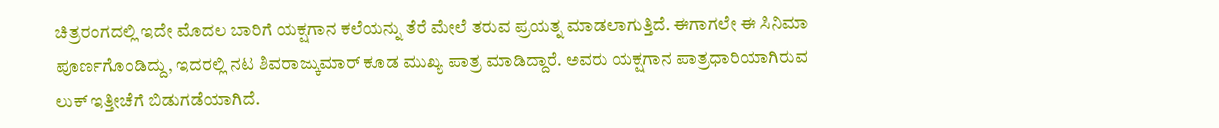ಚಿತ್ರರಂಗದಲ್ಲಿ ಇದೇ ಮೊದಲ ಬಾರಿಗೆ ಯಕ್ಷಗಾನ ಕಲೆಯನ್ನು ತೆರೆ ಮೇಲೆ ತರುವ ಪ್ರಯತ್ನ ಮಾಡಲಾಗುತ್ತಿದೆ. ಈಗಾಗಲೇ ಈ ಸಿನಿಮಾ ಪೂರ್ಣಗೊಂಡಿದ್ದು, ಇದರಲ್ಲಿ ನಟ ಶಿವರಾಜ್ಕುಮಾರ್ ಕೂಡ ಮುಖ್ಯ ಪಾತ್ರ ಮಾಡಿದ್ದಾರೆ. ಅವರು ಯಕ್ಷಗಾನ ಪಾತ್ರಧಾರಿಯಾಗಿರುವ ಲುಕ್ ಇತ್ತೀಚೆಗೆ ಬಿಡುಗಡೆಯಾಗಿದೆ.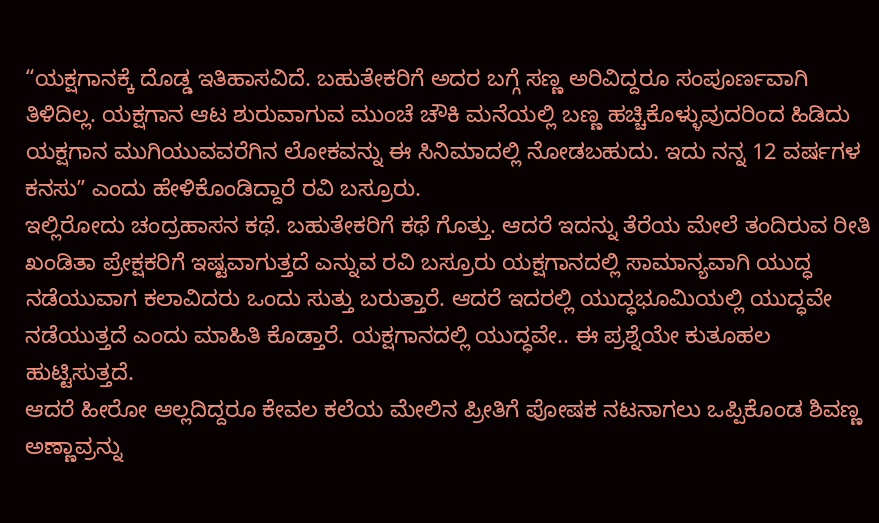“ಯಕ್ಷಗಾನಕ್ಕೆ ದೊಡ್ಡ ಇತಿಹಾಸವಿದೆ. ಬಹುತೇಕರಿಗೆ ಅದರ ಬಗ್ಗೆ ಸಣ್ಣ ಅರಿವಿದ್ದರೂ ಸಂಪೂರ್ಣವಾಗಿ ತಿಳಿದಿಲ್ಲ. ಯಕ್ಷಗಾನ ಆಟ ಶುರುವಾಗುವ ಮುಂಚೆ ಚೌಕಿ ಮನೆಯಲ್ಲಿ ಬಣ್ಣ ಹಚ್ಚಿಕೊಳ್ಳುವುದರಿಂದ ಹಿಡಿದು ಯಕ್ಷಗಾನ ಮುಗಿಯುವವರೆಗಿನ ಲೋಕವನ್ನು ಈ ಸಿನಿಮಾದಲ್ಲಿ ನೋಡಬಹುದು. ಇದು ನನ್ನ 12 ವರ್ಷಗಳ ಕನಸುʼʼ ಎಂದು ಹೇಳಿಕೊಂಡಿದ್ದಾರೆ ರವಿ ಬಸ್ರೂರು.
ಇಲ್ಲಿರೋದು ಚಂದ್ರಹಾಸನ ಕಥೆ. ಬಹುತೇಕರಿಗೆ ಕಥೆ ಗೊತ್ತು. ಆದರೆ ಇದನ್ನು ತೆರೆಯ ಮೇಲೆ ತಂದಿರುವ ರೀತಿ ಖಂಡಿತಾ ಪ್ರೇಕ್ಷಕರಿಗೆ ಇಷ್ಟವಾಗುತ್ತದೆ ಎನ್ನುವ ರವಿ ಬಸ್ರೂರು ಯಕ್ಷಗಾನದಲ್ಲಿ ಸಾಮಾನ್ಯವಾಗಿ ಯುದ್ಧ ನಡೆಯುವಾಗ ಕಲಾವಿದರು ಒಂದು ಸುತ್ತು ಬರುತ್ತಾರೆ. ಆದರೆ ಇದರಲ್ಲಿ ಯುದ್ಧಭೂಮಿಯಲ್ಲಿ ಯುದ್ಧವೇ ನಡೆಯುತ್ತದೆ ಎಂದು ಮಾಹಿತಿ ಕೊಡ್ತಾರೆ. ಯಕ್ಷಗಾನದಲ್ಲಿ ಯುದ್ಧವೇ.. ಈ ಪ್ರಶ್ನೆಯೇ ಕುತೂಹಲ ಹುಟ್ಟಿಸುತ್ತದೆ.
ಆದರೆ ಹೀರೋ ಆಲ್ಲದಿದ್ದರೂ ಕೇವಲ ಕಲೆಯ ಮೇಲಿನ ಪ್ರೀತಿಗೆ ಪೋಷಕ ನಟನಾಗಲು ಒಪ್ಪಿಕೊಂಡ ಶಿವಣ್ಣ ಅಣ್ಣಾವ್ರನ್ನು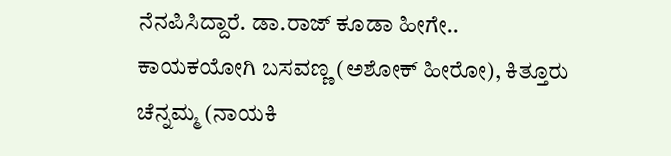ನೆನಪಿಸಿದ್ದಾರೆ. ಡಾ.ರಾಜ್ ಕೂಡಾ ಹೀಗೇ.. ಕಾಯಕಯೋಗಿ ಬಸವಣ್ಣ (ಅಶೋಕ್ ಹೀರೋ), ಕಿತ್ತೂರು ಚೆನ್ನಮ್ಮ (ನಾಯಕಿ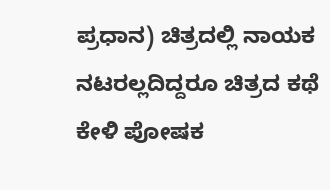ಪ್ರಧಾನ) ಚಿತ್ರದಲ್ಲಿ ನಾಯಕ ನಟರಲ್ಲದಿದ್ದರೂ ಚಿತ್ರದ ಕಥೆ ಕೇಳಿ ಪೋಷಕ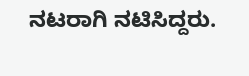ನಟರಾಗಿ ನಟಿಸಿದ್ದರು.